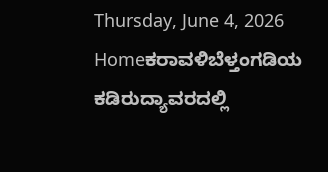Thursday, June 4, 2026
Homeಕರಾವಳಿಬೆಳ್ತಂಗಡಿಯ ಕಡಿರುದ್ಯಾವರದಲ್ಲಿ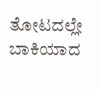ತೋಟದಲ್ಲೇ ಬಾಕಿಯಾದ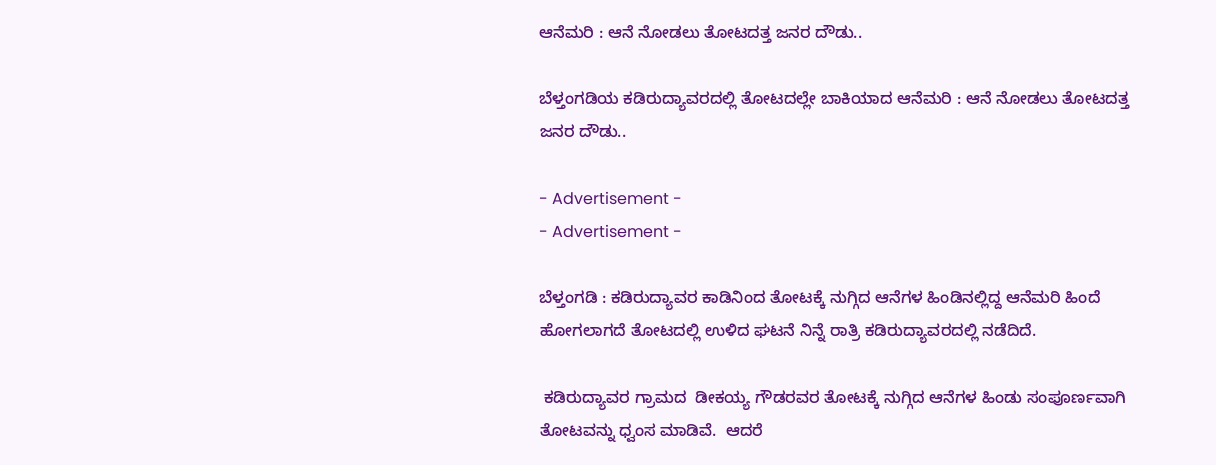ಆನೆಮರಿ : ಆನೆ ನೋಡಲು ತೋಟದತ್ತ ಜನರ ದೌಡು..

ಬೆಳ್ತಂಗಡಿಯ ಕಡಿರುದ್ಯಾವರದಲ್ಲಿ ತೋಟದಲ್ಲೇ ಬಾಕಿಯಾದ ಆನೆಮರಿ : ಆನೆ ನೋಡಲು ತೋಟದತ್ತ ಜನರ ದೌಡು..

- Advertisement -
- Advertisement -

ಬೆಳ್ತಂಗಡಿ : ಕಡಿರುದ್ಯಾವರ ಕಾಡಿನಿಂದ ತೋಟಕ್ಕೆ ನುಗ್ಗಿದ ಆನೆಗಳ ಹಿಂಡಿನಲ್ಲಿದ್ದ ಆನೆಮರಿ ಹಿಂದೆ ಹೋಗಲಾಗದೆ ತೋಟದಲ್ಲಿ ಉಳಿದ ಘಟನೆ ನಿನ್ನೆ ರಾತ್ರಿ ಕಡಿರುದ್ಯಾವರದಲ್ಲಿ ನಡೆದಿದೆ.

 ಕಡಿರುದ್ಯಾವರ ಗ್ರಾಮದ  ಡೀಕಯ್ಯ ಗೌಡರವರ ತೋಟಕ್ಕೆ ನುಗ್ಗಿದ ಆನೆಗಳ ಹಿಂಡು ಸಂಪೂರ್ಣವಾಗಿ ತೋಟವನ್ನು ಧ್ವಂಸ ಮಾಡಿವೆ.  ಆದರೆ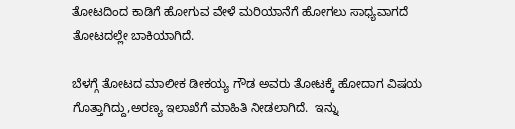ತೋಟದಿಂದ ಕಾಡಿಗೆ ಹೋಗುವ ವೇಳೆ ಮರಿಯಾನೆಗೆ ಹೋಗಲು ಸಾಧ್ಯವಾಗದೆ ತೋಟದಲ್ಲೇ ಬಾಕಿಯಾಗಿದೆ.

ಬೆಳಗ್ಗೆ ತೋಟದ ಮಾಲೀಕ ಡೀಕಯ್ಯ ಗೌಡ ಅವರು ತೋಟಕ್ಕೆ ಹೋದಾಗ ವಿಷಯ ಗೊತ್ತಾಗಿದ್ದು,ಅರಣ್ಯ ಇಲಾಖೆಗೆ ಮಾಹಿತಿ ನೀಡಲಾಗಿದೆ.  ಇನ್ನು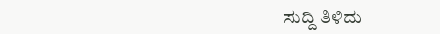ಸುದ್ದಿ ತಿಳಿದು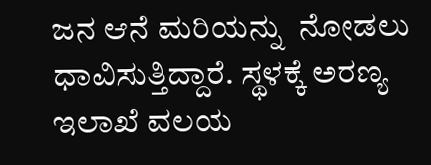ಜನ ಆನೆ ಮರಿಯನ್ನು  ನೋಡಲು ಧಾವಿಸುತ್ತಿದ್ದಾರೆ. ಸ್ಥಳಕ್ಕೆ ಅರಣ್ಯ ಇಲಾಖೆ ವಲಯ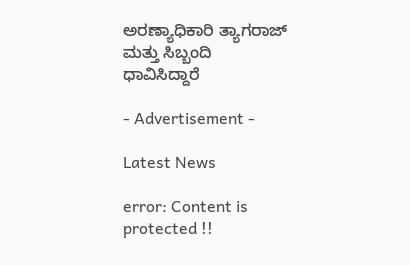ಅರಣ್ಯಾಧಿಕಾರಿ ತ್ಯಾಗರಾಜ್ ಮತ್ತು ಸಿಬ್ಬಂದಿ  ಧಾವಿಸಿದ್ದಾರೆ

- Advertisement -

Latest News

error: Content is protected !!